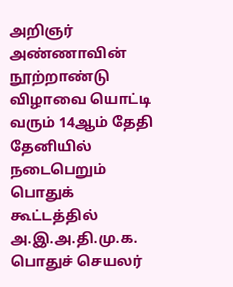அறிஞர் அண்ணாவின் நூற்றாண்டு விழாவை யொட்டி வரும் 14ஆம் தேதி தேனியில் நடைபெறும் பொதுக் கூட்டத்தில் அ.இ.அ.தி.மு.க. பொதுச் செயலர்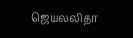ஜெயலலிதா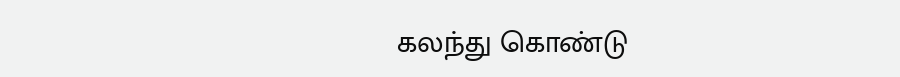கலந்து கொண்டு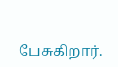பேசுகிறார்.